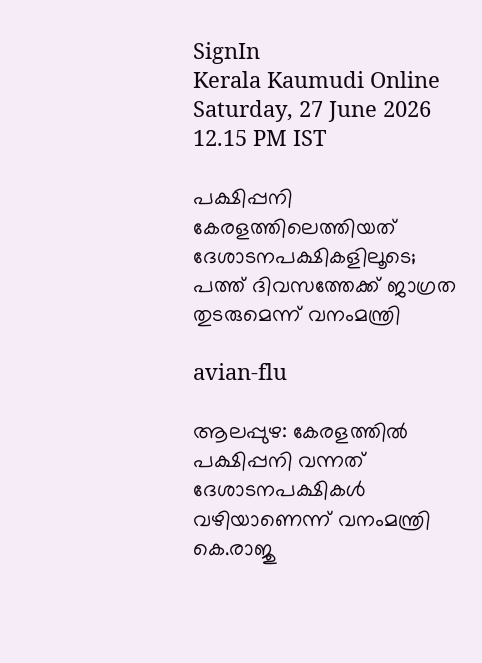SignIn
Kerala Kaumudi Online
Saturday, 27 June 2026 12.15 PM IST

പക്ഷിപ്പനി കേരളത്തിലെത്തിയത് ദേശാടനപക്ഷികളിലൂടെ; പത്ത് ദിവസത്തേക്ക് ജാഗ്രത തുടരുമെന്ന് വനംമന്ത്രി

avian-flu

ആലപ്പുഴ: കേരളത്തിൽ പക്ഷിപ്പനി വന്നത് ദേശാടനപക്ഷികൾ വഴിയാണെന്ന് വനംമന്ത്രി കെ.രാജു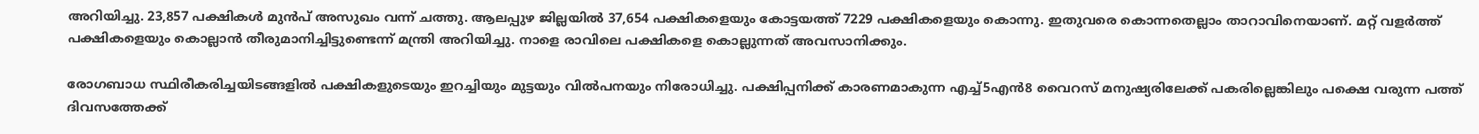അറിയിച്ചു. 23,857 പക്ഷികൾ മുൻപ് അസുഖം വന്ന് ചത്തു. ആലപ്പുഴ ജില്ലയിൽ 37,654 പക്ഷികളെയും കോട്ടയത്ത് 7229 പക്ഷികളെയും കൊന്നു. ഇതുവരെ കൊന്നതെല്ലാം താറാവിനെയാണ്. മറ്റ് വളർത്ത് പക്ഷികളെയും കൊല്ലാൻ തീരുമാനിച്ചിട്ടുണ്ടെന്ന് മന്ത്രി അറിയിച്ചു. നാളെ രാവിലെ പക്ഷികളെ കൊല്ലുന്നത് അവസാനിക്കും.

രോഗബാധ സ്ഥിരീകരിച്ചയിടങ്ങളിൽ പക്ഷികളുടെയും ഇറച്ചിയും മുട്ടയും വിൽപനയും നിരോധിച്ചു. പക്ഷിപ്പനിക്ക് കാരണമാകുന്ന എച്ച്5എൻ8 വൈറസ് മനുഷ്യരിലേക്ക് പകരില്ലെങ്കിലും പക്ഷെ വരുന്ന പത്ത് ദിവസത്തേക്ക്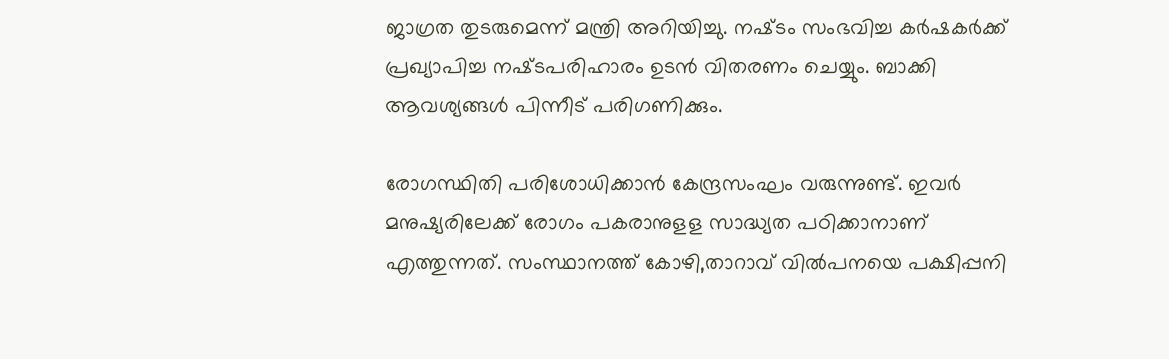ജാഗ്രത തുടരുമെന്ന് മന്ത്രി അറിയിച്ചു. നഷ്‌ടം സംഭവിച്ച കർഷകർക്ക് പ്രഖ്യാപിച്ച നഷ്‌ടപരിഹാരം ഉടൻ വിതരണം ചെയ്യും. ബാക്കി ആവശ്യങ്ങൾ പിന്നീട് പരിഗണിക്കും.

രോഗസ്ഥിതി പരിശോധിക്കാൻ കേന്ദ്രസംഘം വരുന്നുണ്ട്. ഇവർ മനുഷ്യരിലേക്ക് രോഗം പകരാനുള‌ള സാദ്ധ്യത പഠിക്കാനാണ് എത്തുന്നത്. സംസ്ഥാനത്ത് കോഴി,താറാവ് വിൽപനയെ പക്ഷിപ്പനി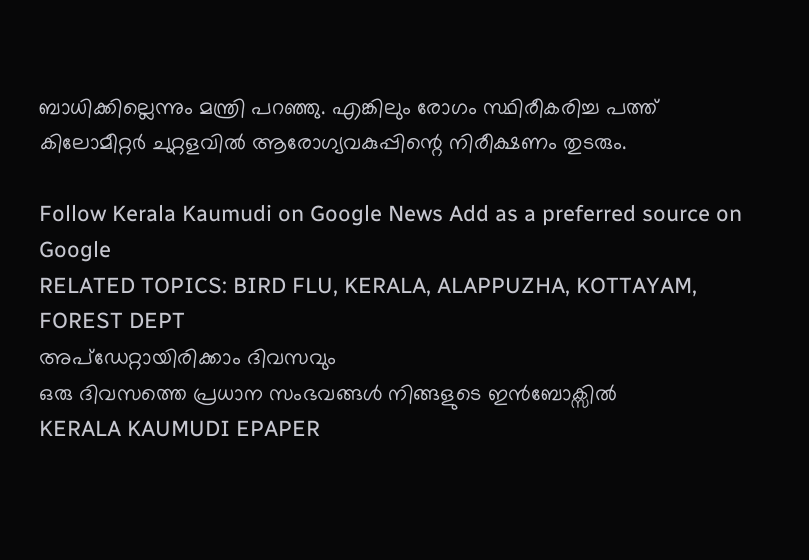ബാധിക്കില്ലെന്നും മന്ത്രി പറഞ്ഞു. എങ്കിലും രോഗം സ്ഥിരീകരിച്ച പത്ത് കിലോമീ‌റ്റർ ചുറ്റളവിൽ ആരോഗ്യവകുപ്പിന്റെ നിരീക്ഷണം തുടരും.

Follow Kerala Kaumudi on Google News Add as a preferred source on Google
RELATED TOPICS: BIRD FLU, KERALA, ALAPPUZHA, KOTTAYAM, FOREST DEPT
അപ്ഡേറ്റായിരിക്കാം ദിവസവും
ഒരു ദിവസത്തെ പ്രധാന സംഭവങ്ങൾ നിങ്ങളുടെ ഇൻബോക്സിൽ
KERALA KAUMUDI EPAPER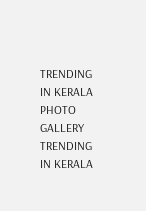TRENDING IN KERALA
PHOTO GALLERY
TRENDING IN KERALA